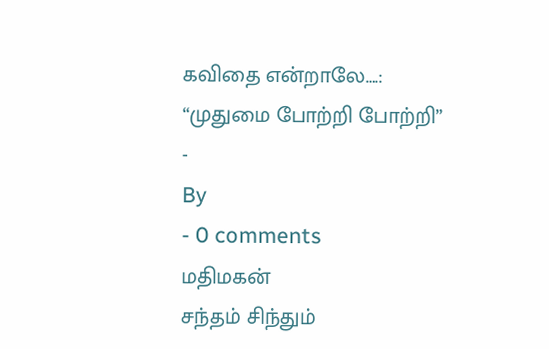கவிதை என்றாலே….:
“முதுமை போற்றி போற்றி”
-
By
- 0 comments
மதிமகன்
சந்தம் சிந்தும்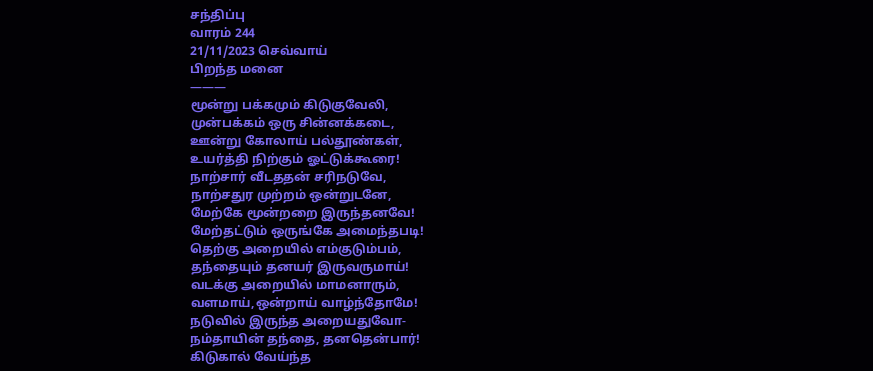சந்திப்பு
வாரம் 244
21/11/2023 செவ்வாய்
பிறந்த மனை
———
மூன்று பக்கமும் கிடுகுவேலி,
முன்பக்கம் ஒரு சின்னக்கடை,
ஊன்று கோலாய் பல்தூண்கள்,
உயர்த்தி நிற்கும் ஓட்டுக்கூரை!
நாற்சார் வீடததன் சரிநடுவே,
நாற்சதுர முற்றம் ஒன்றுடனே,
மேற்கே மூன்றறை இருந்தனவே!
மேற்தட்டும் ஒருங்கே அமைந்தபடி!
தெற்கு அறையில் எம்குடும்பம்,
தந்தையும் தனயர் இருவருமாய்!
வடக்கு அறையில் மாமனாரும்,
வளமாய்,ஒன்றாய் வாழ்ந்தோமே!
நடுவில் இருந்த அறையதுவோ-
நம்தாயின் தந்தை, தனதென்பார்!
கிடுகால் வேய்ந்த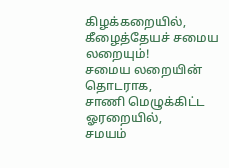கிழக்கறையில்,
கீழைத்தேயச் சமைய லறையும்!
சமைய லறையின் தொடராக,
சாணி மெழுக்கிட்ட ஓரறையில்,
சமயம்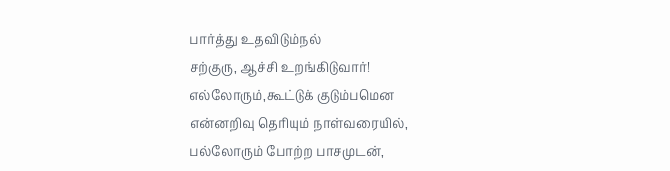பார்த்து உதவிடும்நல்
சற்குரு, ஆச்சி உறங்கிடுவார்!
எல்லோரும்,கூட்டுக் குடும்பமென
என்னறிவு தெரியும் நாள்வரையில்,
பல்லோரும் போற்ற பாசமுடன்,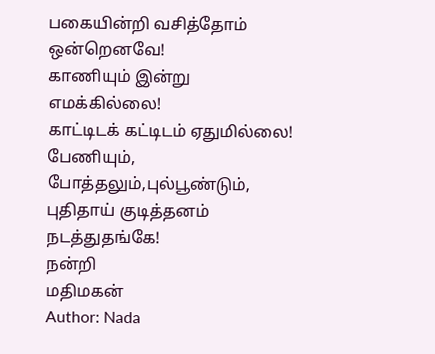பகையின்றி வசித்தோம் ஒன்றெனவே!
காணியும் இன்று எமக்கில்லை!
காட்டிடக் கட்டிடம் ஏதுமில்லை!
பேணியும், போத்தலும்,புல்பூண்டும்,
புதிதாய் குடித்தனம் நடத்துதங்கே!
நன்றி
மதிமகன்
Author: Nada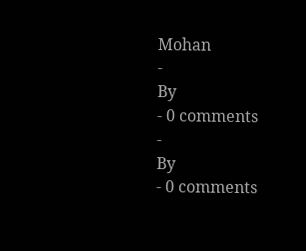Mohan
-
By
- 0 comments
-
By
- 0 comments